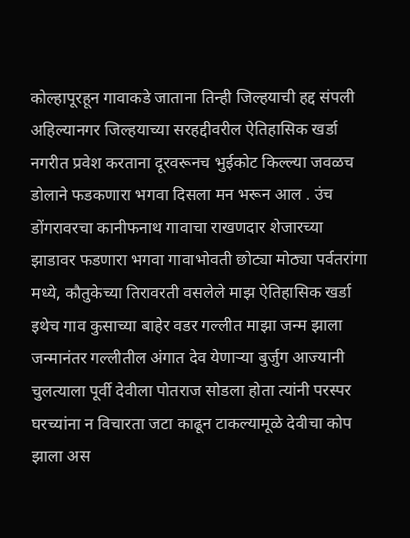कोल्हापूरहून गावाकडे जाताना तिन्ही जिल्हयाची हद्द संपली अहिल्यानगर जिल्हयाच्या सरहद्दीवरील ऐतिहासिक खर्डा नगरीत प्रवेश करताना दूरवरूनच भुईकोट किल्ल्या जवळच डोलाने फडकणारा भगवा दिसला मन भरून आल . उंच डोंगरावरचा कानीफनाथ गावाचा राखणदार शेजारच्या झाडावर फडणारा भगवा गावाभोवती छोट्या मोठ्या पर्वतरांगा मध्ये, कौतुकेच्या तिरावरती वसलेले माझ ऐतिहासिक खर्डा
इथेच गाव कुसाच्या बाहेर वडर गल्लीत माझा जन्म झाला जन्मानंतर गल्लीतील अंगात देव येणाऱ्या बुर्जुग आज्यानी चुलत्याला पूर्वी देवीला पोतराज सोडला होता त्यांनी परस्पर घरच्यांना न विचारता जटा काढून टाकल्यामूळे देवीचा कोप झाला अस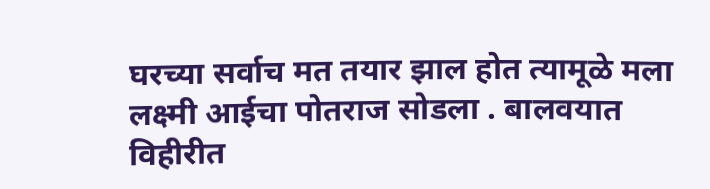घरच्या सर्वाच मत तयार झाल होत त्यामूळे मला लक्ष्मी आईचा पोतराज सोडला . बालवयात विहीरीत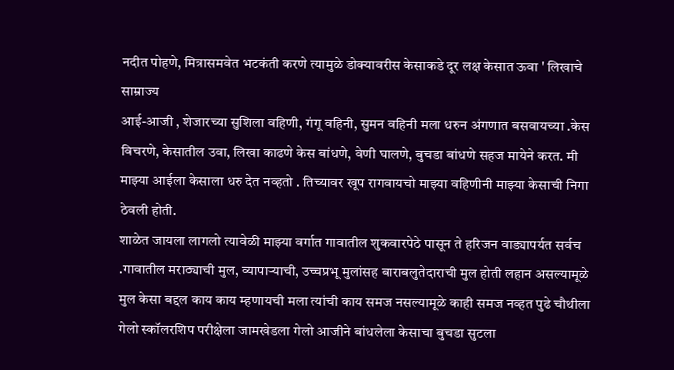नदीत पोहणे, मित्रासमवेत भटकंती करणे त्यामुळे डोक्यावरीस केसाकडे दूर लक्ष केसात ऊवा ' लिखाचे साम्राज्य
आई-आजी , शेजारच्या सुशिला वहिणी, गंगू वहिनी, सुमन वहिनी मला धरुन अंगणात बसवायच्या .केस विचरणे, केसातील उवा, लिखा काढणे केस बांधणे, वेणी घालणे, बुचडा बांधणे सहज मायेने करत. मी माझ्या आईला केसाला धरु देत नव्हतो . तिच्यावर खूप रागवायचो माझ्या वहिणीनी माझ्या केसाची निगा ठेवली होती.
शाळेत जायला लागलो त्यावेळी माझ्या वर्गात गावातील शुकवारपेठे पासून ते हरिजन वाड्यापर्यत सर्वच .गावातील मराठ्याची मुल, व्यापाऱ्याची, उच्चप्रभू मुलांसह बाराबलुतेदाराची मुल होती लहान असल्यामूळे मुल केसा बद्दल काय काय म्हणायची मला त्यांची काय समज नसल्यामूळे काही समज नव्हत पुढे चौथीला गेलो स्कॉलरशिप परीक्षेला जामखेडला गेलो आजीने बांधलेला केसाचा बुचडा सुटला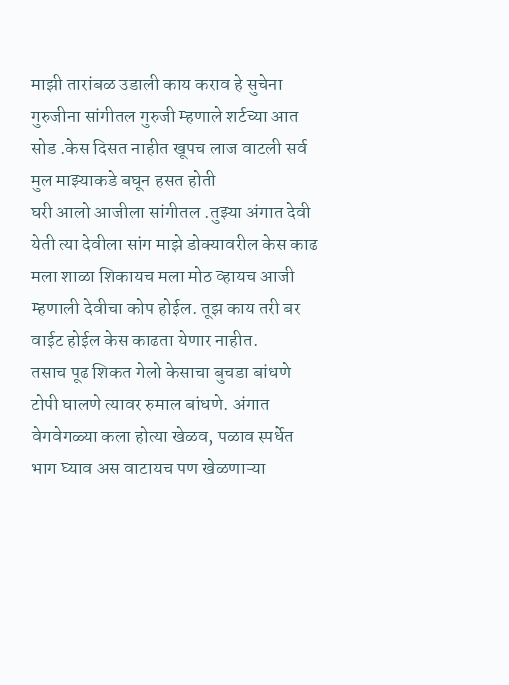माझी तारांबळ उडाली काय कराव हे सुचेना गुरुजीना सांगीतल गुरुजी म्हणाले शर्टच्या आत सोड .केस दिसत नाहीत खूपच लाज वाटली सर्व मुल माझ्याकडे बघून हसत होती
घरी आलो आजीला सांगीतल .तुझ्या अंगात देवी येती त्या देवीला सांग माझे डोक्यावरील केस काढ मला शाळा शिकायच मला मोठ व्हायच आजी म्हणाली देवीचा कोप होईल. तूझ काय तरी बर वाईट होईल केस काढता येणार नाहीत.
तसाच पूढ शिकत गेलो केसाचा बुचडा बांधणे टोपी घालणे त्यावर रुमाल बांधणे. अंगात वेगवेगळ्या कला होत्या खेळव, पळाव स्पर्धेत भाग घ्याव अस वाटायच पण खेळणाऱ्या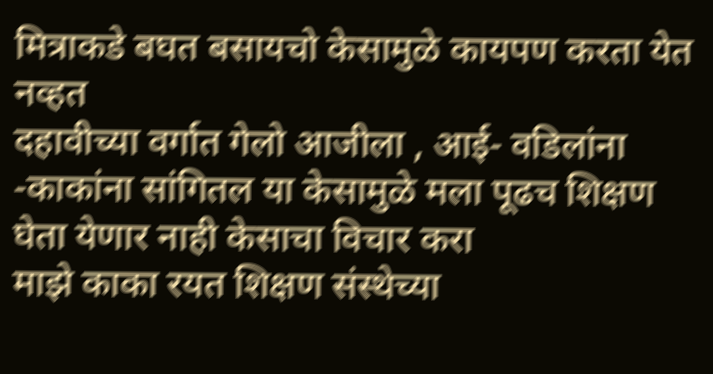मित्राकडे बघत बसायचो केसामुळे कायपण करता येत नव्हत
दहावीच्या वर्गात गेलो आजीला , आई- वडिलांना -काकांना सांगितल या केसामुळे मला पूढच शिक्षण घेता येणार नाही केसाचा विचार करा
माझे काका रयत शिक्षण संस्थेच्या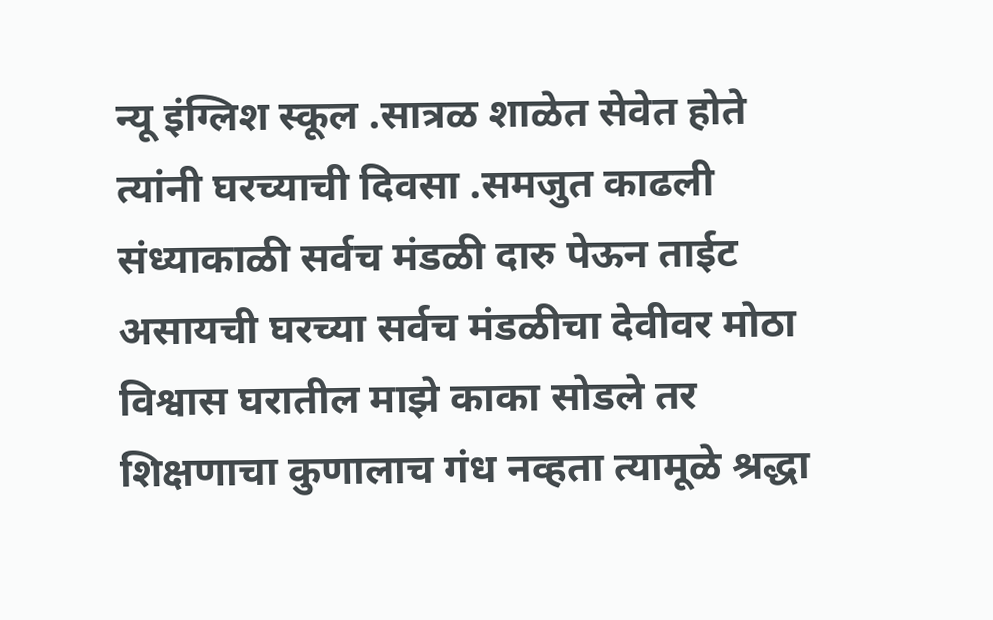न्यू इंग्लिश स्कूल .सात्रळ शाळेत सेवेत होते त्यांनी घरच्याची दिवसा .समजुत काढली संध्याकाळी सर्वच मंडळी दारु पेऊन ताईट असायची घरच्या सर्वच मंडळीचा देवीवर मोठा विश्वास घरातील माझे काका सोडले तर शिक्षणाचा कुणालाच गंध नव्हता त्यामूळे श्रद्धा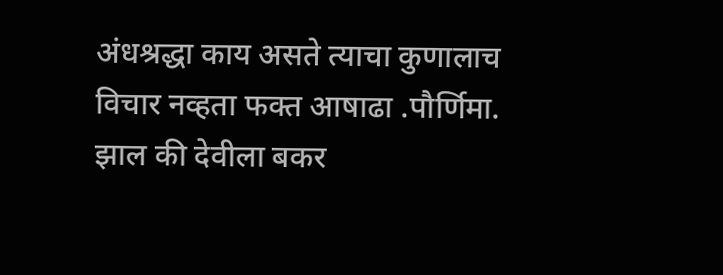अंधश्रद्धा काय असते त्याचा कुणालाच विचार नव्हता फक्त आषाढा .पौर्णिमा. झाल की देवीला बकर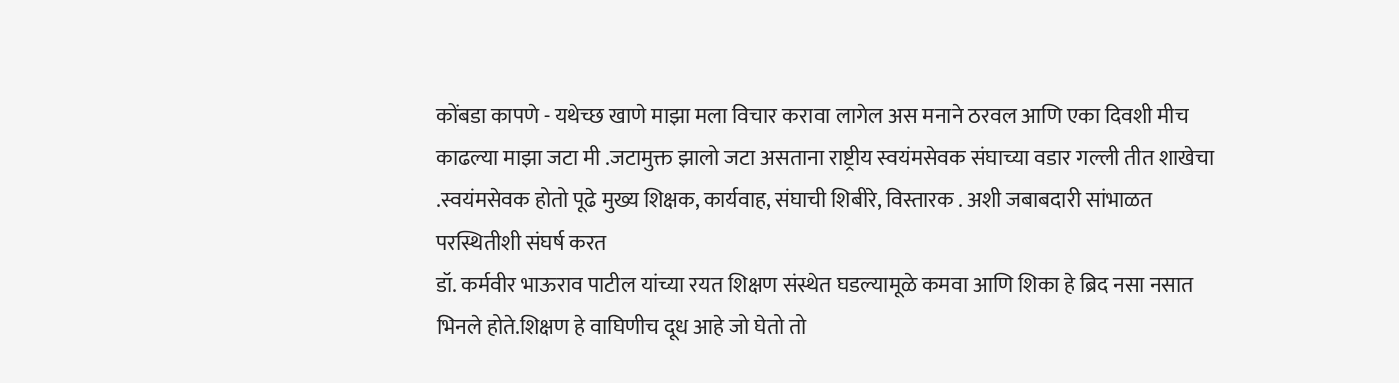कोंबडा कापणे - यथेच्छ खाणे माझा मला विचार करावा लागेल अस मनाने ठरवल आणि एका दिवशी मीच काढल्या माझा जटा मी .जटामुक्त झालो जटा असताना राष्ट्रीय स्वयंमसेवक संघाच्या वडार गल्ली तीत शाखेचा .स्वयंमसेवक होतो पूढे मुख्य शिक्षक, कार्यवाह, संघाची शिबीरे, विस्तारक . अशी जबाबदारी सांभाळत परस्थितीशी संघर्ष करत
डॉ. कर्मवीर भाऊराव पाटील यांच्या रयत शिक्षण संस्थेत घडल्यामूळे कमवा आणि शिका हे ब्रिद नसा नसात भिनले होते.शिक्षण हे वाघिणीच दूध आहे जो घेतो तो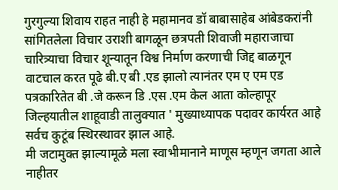गुरगुल्या शिवाय राहत नाही हे महामानव डॉ बाबासाहेब आंबेडकरांनी सांगितलेला विचार उराशी बागळून छत्रपती शिवाजी महाराजाचा चारित्र्याचा विचार शून्यातून विश्व निर्माण करणाची जिद्द बाळगून वाटचाल करत पूढे बी.ए बी .एड झालो त्यानंतर एम ए एम एड पत्रकारितेत बी .जे करून डि .एस .एम केल आता कोल्हापूर जिल्हयातील शाहूवाडी तालुक्यात ' मुख्याध्यापक पदावर कार्यरत आहे सर्वच कुटूंब स्थिरस्थावर झाल आहे.
मी जटामुक्त झाल्यामूळे मला स्वाभीमानाने माणूस म्हणून जगता आले नाहीतर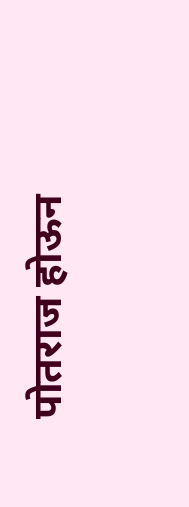पोतराज होऊन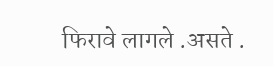फिरावे लागले .असते .